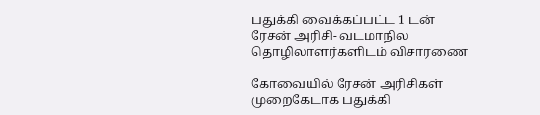பதுக்கி வைக்கப்பட்ட 1 டன் ரேசன் அரிசி- வடமாநில தொழிலாளர்களிடம் விசாரணை

கோவையில் ரேசன் அரிசிகள் முறைகேடாக பதுக்கி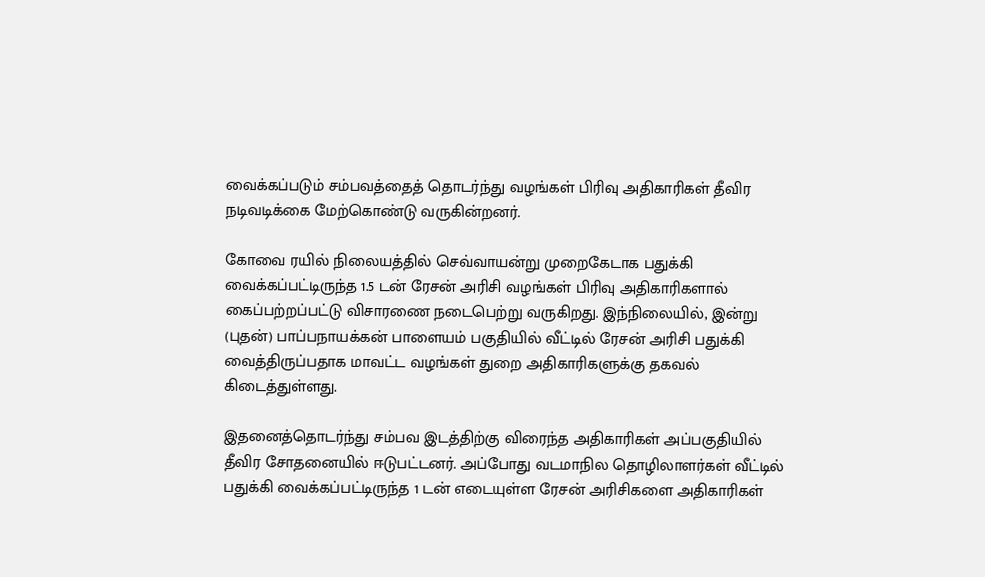வைக்கப்படும் சம்பவத்தைத் தொடர்ந்து வழங்கள் பிரிவு அதிகாரிகள் தீவிர நடிவடிக்கை மேற்கொண்டு வருகின்றனர்.

கோவை ரயில் நிலையத்தில் செவ்வாயன்று முறைகேடாக பதுக்கி வைக்கப்பட்டிருந்த 1.5 டன் ரேசன் அரிசி வழங்கள் பிரிவு அதிகாரிகளால் கைப்பற்றப்பட்டு விசாரணை நடைபெற்று வருகிறது. இந்நிலையில், இன்று (புதன்) பாப்பநாயக்கன் பாளையம் பகுதியில் வீட்டில் ரேசன் அரிசி பதுக்கி வைத்திருப்பதாக மாவட்ட வழங்கள் துறை அதிகாரிகளுக்கு தகவல் கிடைத்துள்ளது.

இதனைத்தொடர்ந்து சம்பவ இடத்திற்கு விரைந்த அதிகாரிகள் அப்பகுதியில் தீவிர சோதனையில் ஈடுபட்டனர். அப்போது வடமாநில தொழிலாளர்கள் வீட்டில் பதுக்கி வைக்கப்பட்டிருந்த 1 டன் எடையுள்ள ரேசன் அரிசிகளை அதிகாரிகள்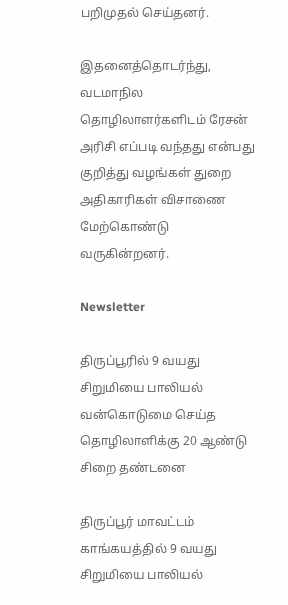பறிமுதல் செய்தனர்.

இதனைத்தொடர்ந்து, வடமாநில தொழிலாளர்களிடம் ரேசன் அரிசி எப்படி வந்தது என்பது குறித்து வழங்கள் துறை அதிகாரிகள் விசாணை மேற்கொண்டு வருகின்றனர்.

Newsletter

திருப்பூரில் 9 வயது சிறுமியை பாலியல் வன்கொடுமை செய்த தொழிலாளிக்கு 20 ஆண்டு சிறை தண்டனை

திருப்பூர் மாவட்டம் காங்கயத்தில் 9 வயது சிறுமியை பாலியல்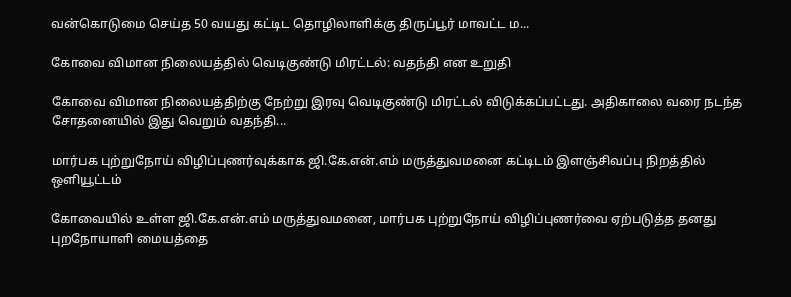வன்கொடுமை செய்த 50 வயது கட்டிட தொழிலாளிக்கு திருப்பூர் மாவட்ட ம...

கோவை விமான நிலையத்தில் வெடிகுண்டு மிரட்டல்: வதந்தி என உறுதி

கோவை விமான நிலையத்திற்கு நேற்று இரவு வெடிகுண்டு மிரட்டல் விடுக்கப்பட்டது. அதிகாலை வரை நடந்த சோதனையில் இது வெறும் வதந்தி...

மார்பக புற்றுநோய் விழிப்புணர்வுக்காக ஜி.கே.என்.எம் மருத்துவமனை கட்டிடம் இளஞ்சிவப்பு நிறத்தில் ஒளியூட்டம்

கோவையில் உள்ள ஜி.கே.என்.எம் மருத்துவமனை, மார்பக புற்றுநோய் விழிப்புணர்வை ஏற்படுத்த தனது புறநோயாளி மையத்தை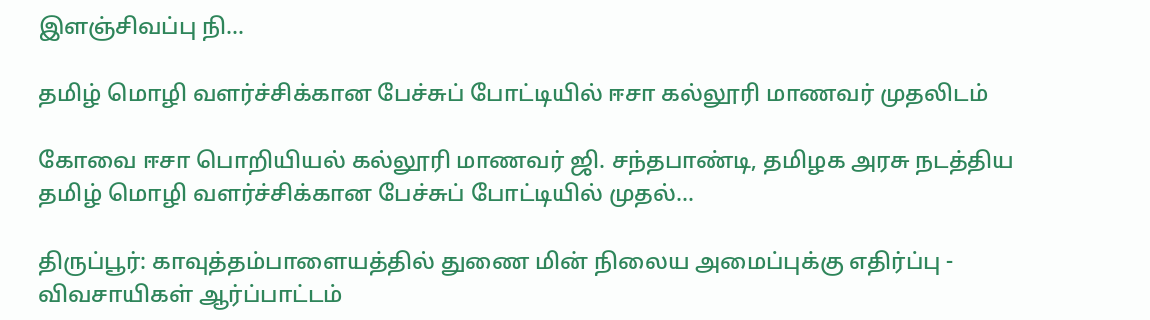இளஞ்சிவப்பு நி...

தமிழ் மொழி வளர்ச்சிக்கான பேச்சுப் போட்டியில் ஈசா கல்லூரி மாணவர் முதலிடம்

கோவை ஈசா பொறியியல் கல்லூரி மாணவர் ஜி. சந்தபாண்டி, தமிழக அரசு நடத்திய தமிழ் மொழி வளர்ச்சிக்கான பேச்சுப் போட்டியில் முதல்...

திருப்பூர்: காவுத்தம்பாளையத்தில் துணை மின் நிலைய அமைப்புக்கு எதிர்ப்பு - விவசாயிகள் ஆர்ப்பாட்டம்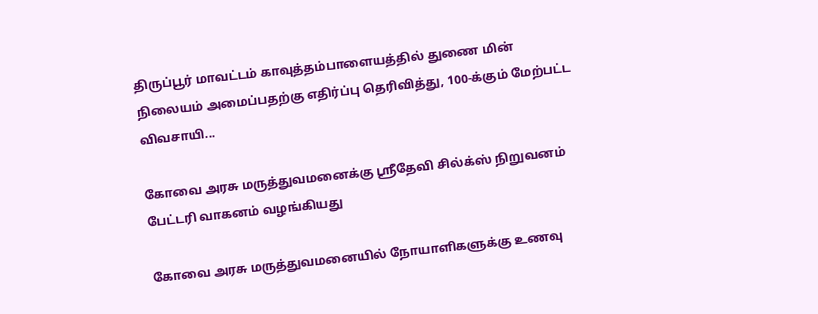திருப்பூர் மாவட்டம் காவுத்தம்பாளையத்தில் துணை மின் நிலையம் அமைப்பதற்கு எதிர்ப்பு தெரிவித்து, 100-க்கும் மேற்பட்ட விவசாயி...

கோவை அரசு மருத்துவமனைக்கு ஸ்ரீதேவி சில்க்ஸ் நிறுவனம் பேட்டரி வாகனம் வழங்கியது

கோவை அரசு மருத்துவமனையில் நோயாளிகளுக்கு உணவு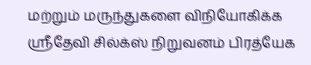மற்றும் மருந்துகளை விநியோகிக்க ஸ்ரீதேவி சில்க்ஸ் நிறுவனம் பிரத்யேக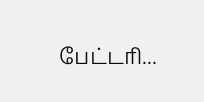பேட்டரி...